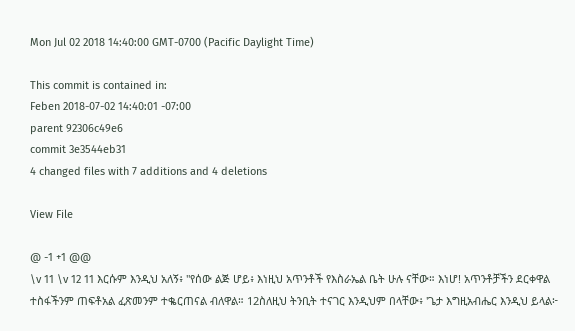Mon Jul 02 2018 14:40:00 GMT-0700 (Pacific Daylight Time)

This commit is contained in:
Feben 2018-07-02 14:40:01 -07:00
parent 92306c49e6
commit 3e3544eb31
4 changed files with 7 additions and 4 deletions

View File

@ -1 +1 @@
\v 11 \v 12 11 እርሱም እንዲህ አለኝ፥ "የሰው ልጅ ሆይ፥ እነዚህ አጥንቶች የእስራኤል ቤት ሁሉ ናቸው። እነሆ! አጥንቶቻችን ደርቀዋል ተስፋችንም ጠፍቶአል ፈጽመንም ተቈርጠናል ብለዋል። 12ስለዚህ ትንቢት ተናገር እንዲህም በላቸው፥ 'ጌታ እግዚአብሔር እንዲህ ይላል፦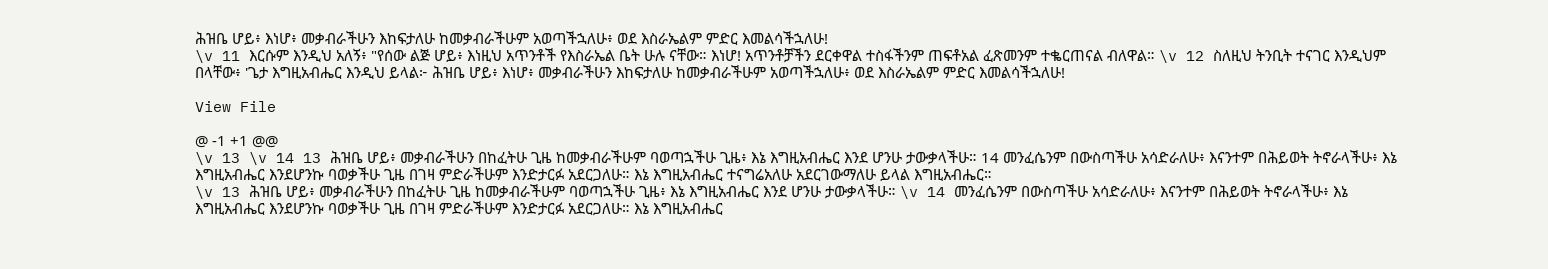ሕዝቤ ሆይ፥ እነሆ፥ መቃብራችሁን እከፍታለሁ ከመቃብራችሁም አወጣችኋለሁ፥ ወደ እስራኤልም ምድር እመልሳችኋለሁ!
\v 11 እርሱም እንዲህ አለኝ፥ "የሰው ልጅ ሆይ፥ እነዚህ አጥንቶች የእስራኤል ቤት ሁሉ ናቸው። እነሆ! አጥንቶቻችን ደርቀዋል ተስፋችንም ጠፍቶአል ፈጽመንም ተቈርጠናል ብለዋል። \v 12 ስለዚህ ትንቢት ተናገር እንዲህም በላቸው፥ 'ጌታ እግዚአብሔር እንዲህ ይላል፦ ሕዝቤ ሆይ፥ እነሆ፥ መቃብራችሁን እከፍታለሁ ከመቃብራችሁም አወጣችኋለሁ፥ ወደ እስራኤልም ምድር እመልሳችኋለሁ!

View File

@ -1 +1 @@
\v 13 \v 14 13 ሕዝቤ ሆይ፥ መቃብራችሁን በከፈትሁ ጊዜ ከመቃብራችሁም ባወጣኋችሁ ጊዜ፥ እኔ እግዚአብሔር እንደ ሆንሁ ታውቃላችሁ። 14 መንፈሴንም በውስጣችሁ አሳድራለሁ፥ እናንተም በሕይወት ትኖራላችሁ፥ እኔ እግዚአብሔር እንደሆንኩ ባወቃችሁ ጊዜ በገዛ ምድራችሁም እንድታርፉ አደርጋለሁ። እኔ እግዚአብሔር ተናግሬአለሁ አደርገውማለሁ ይላል እግዚአብሔር።
\v 13 ሕዝቤ ሆይ፥ መቃብራችሁን በከፈትሁ ጊዜ ከመቃብራችሁም ባወጣኋችሁ ጊዜ፥ እኔ እግዚአብሔር እንደ ሆንሁ ታውቃላችሁ። \v 14 መንፈሴንም በውስጣችሁ አሳድራለሁ፥ እናንተም በሕይወት ትኖራላችሁ፥ እኔ እግዚአብሔር እንደሆንኩ ባወቃችሁ ጊዜ በገዛ ምድራችሁም እንድታርፉ አደርጋለሁ። እኔ እግዚአብሔር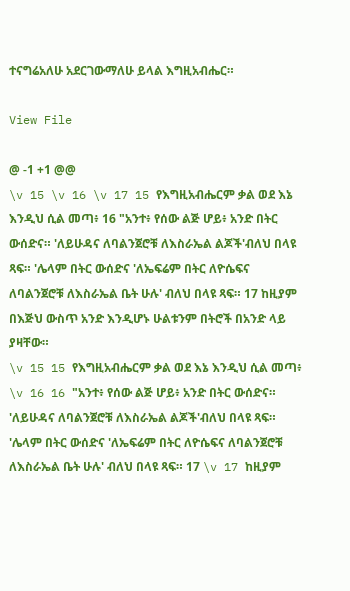ተናግሬአለሁ አደርገውማለሁ ይላል እግዚአብሔር።

View File

@ -1 +1 @@
\v 15 \v 16 \v 17 15 የእግዚአብሔርም ቃል ወደ እኔ እንዲህ ሲል መጣ፥ 16 "አንተ፥ የሰው ልጅ ሆይ፥ አንድ በትር ውሰድና። 'ለይሁዳና ለባልንጀሮቹ ለእስራኤል ልጆች'ብለህ በላዩ ጻፍ። 'ሌላም በትር ውሰድና 'ለኤፍሬም በትር ለዮሴፍና ለባልንጀሮቹ ለእስራኤል ቤት ሁሉ' ብለህ በላዩ ጻፍ። 17 ከዚያም በእጅህ ውስጥ አንድ እንዲሆኑ ሁልቱንም በትሮች በአንድ ላይ ያዛቸው።
\v 15 15 የእግዚአብሔርም ቃል ወደ እኔ እንዲህ ሲል መጣ፥ \v 16 16 "አንተ፥ የሰው ልጅ ሆይ፥ አንድ በትር ውሰድና። 'ለይሁዳና ለባልንጀሮቹ ለእስራኤል ልጆች'ብለህ በላዩ ጻፍ። 'ሌላም በትር ውሰድና 'ለኤፍሬም በትር ለዮሴፍና ለባልንጀሮቹ ለእስራኤል ቤት ሁሉ' ብለህ በላዩ ጻፍ። 17 \v 17 ከዚያም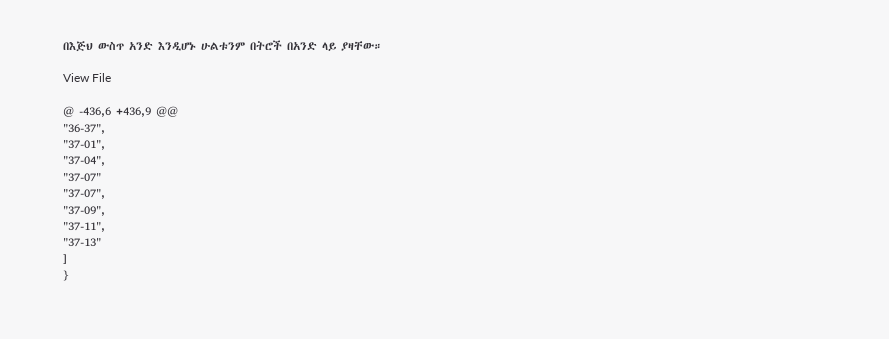በእጅህ ውስጥ አንድ እንዲሆኑ ሁልቱንም በትሮች በአንድ ላይ ያዛቸው።

View File

@ -436,6 +436,9 @@
"36-37",
"37-01",
"37-04",
"37-07"
"37-07",
"37-09",
"37-11",
"37-13"
]
}